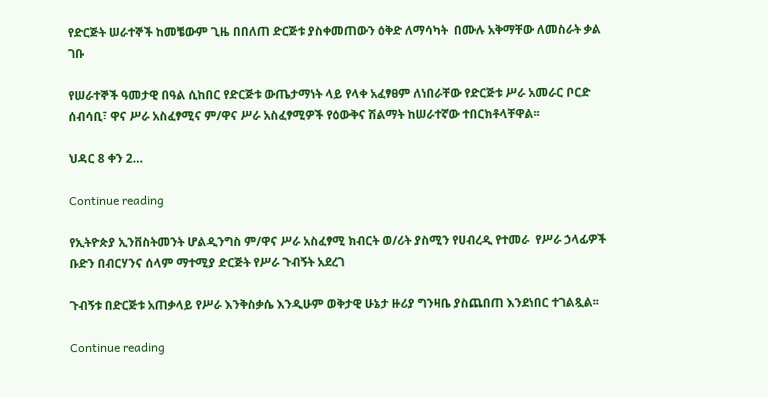የድርጅት ሠራተኞች ከመቼውም ጊዜ በበለጠ ድርጅቱ ያስቀመጠውን ዕቅድ ለማሳካት  በሙሉ አቅማቸው ለመስራት ቃል ገቡ

የሠራተኞች ዓመታዊ በዓል ሲከበር የድርጅቱ ውጤታማነት ላይ የላቀ አፈፃፀም ለነበራቸው የድርጅቱ ሥራ አመራር ቦርድ ሰብሳቢ፣ ዋና ሥራ አስፈፃሚና ም/ዋና ሥራ አስፈፃሚዎች የዕውቅና ሽልማት ከሠራተኛው ተበርክቶላቸዋል፡፡

ህዳር 8 ቀን 2…

Continue reading

የኢትዮጵያ ኢንቨስትመንት ሆልዲንግስ ም/ዋና ሥራ አስፈፃሚ ክብርት ወ/ሪት ያስሚን የሀብረዲ የተመራ  የሥራ ኃላፊዎች ቡድን በብርሃንና ሰላም ማተሚያ ድርጅት የሥራ ጉብኝት አደረገ

ጉብኝቱ በድርጅቱ አጠቃላይ የሥራ እንቅስቃሴ እንዲሁም ወቅታዊ ሁኔታ ዙሪያ ግንዛቤ ያስጨበጠ እንደነበር ተገልጿል፡፡

Continue reading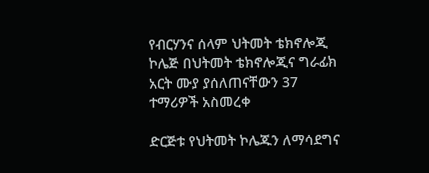የብርሃንና ሰላም ህትመት ቴክኖሎጂ ኮሌጅ በህትመት ቴክኖሎጂና ግራፊክ አርት ሙያ ያሰለጠናቸውን 37 ተማሪዎች አስመረቀ

ድርጅቱ የህትመት ኮሌጁን ለማሳደግና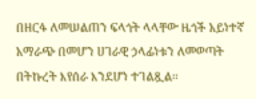በዘርፋ ለመሠልጠን ፍላጎት ላላቸው ዜጎች አይነተኛ አማራጭ በመሆን ሀገራዊ ኃላፊነቱን ለመወጣት በትኩረት እየሰራ እንደሆነ ተገልጿል፡፡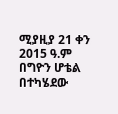ሚያዚያ 21 ቀን 2015 ዓ.ም በግዮን ሆቴል በተካሄደው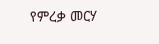የምረቃ መርሃ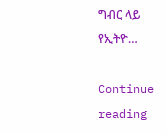ግብር ላይ የኢትዮ…

Continue reading